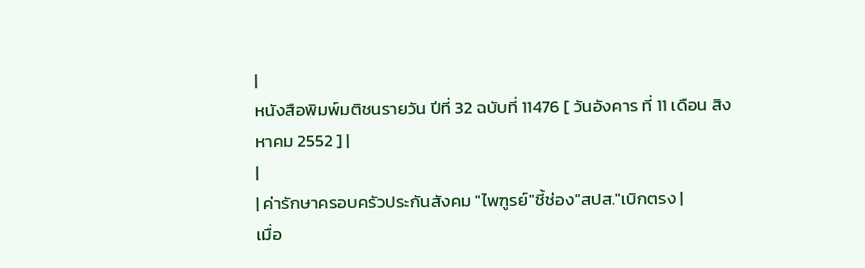|
หนังสือพิมพ์มติชนรายวัน ปีที่ 32 ฉบับที่ 11476 [ วันอังคาร ที่ 11 เดือน สิงหาคม 2552 ] |
|
| ค่ารักษาครอบครัวประกันสังคม "ไพฑูรย์"ชี้ช่อง"สปส."เบิกตรง |
เมื่อ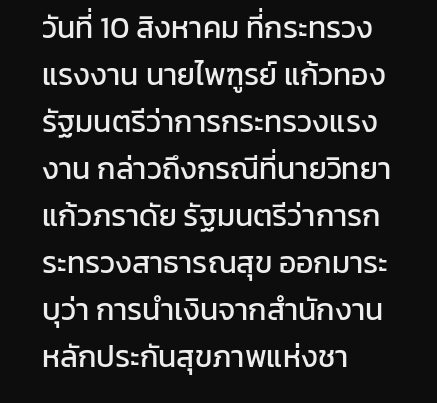วันที่ 10 สิงหาคม ที่กระทรวงแรงงาน นายไพฑูรย์ แก้วทอง รัฐมนตรีว่าการกระทรวงแรงงาน กล่าวถึงกรณีที่นายวิทยา แก้วภราดัย รัฐมนตรีว่าการกระทรวงสาธารณสุข ออกมาระบุว่า การนำเงินจากสำนักงานหลักประกันสุขภาพแห่งชา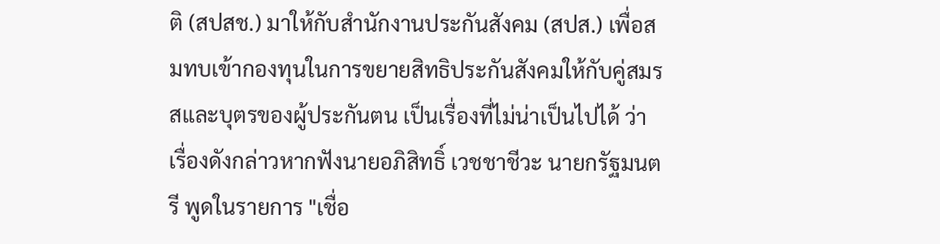ติ (สปสช.) มาให้กับสำนักงานประกันสังคม (สปส.) เพื่อสมทบเข้ากองทุนในการขยายสิทธิประกันสังคมให้กับคู่สมรสและบุตรของผู้ประกันตน เป็นเรื่องที่ไม่น่าเป็นไปได้ ว่า เรื่องดังกล่าวหากฟังนายอภิสิทธิ์ เวชชาชีวะ นายกรัฐมนตรี พูดในรายการ "เชื่อ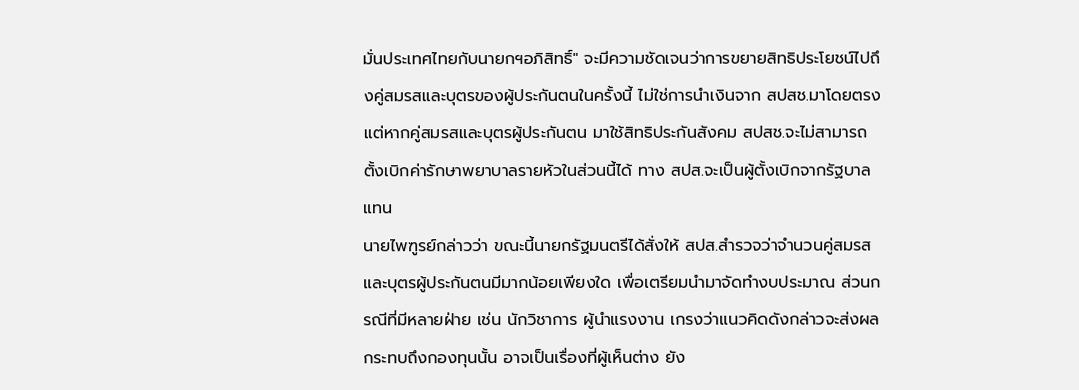มั่นประเทศไทยกับนายกฯอภิสิทธิ์" จะมีความชัดเจนว่าการขยายสิทธิประโยชน์ไปถึงคู่สมรสและบุตรของผู้ประกันตนในครั้งนี้ ไม่ใช่การนำเงินจาก สปสช.มาโดยตรง แต่หากคู่สมรสและบุตรผู้ประกันตน มาใช้สิทธิประกันสังคม สปสช.จะไม่สามารถตั้งเบิกค่ารักษาพยาบาลรายหัวในส่วนนี้ได้ ทาง สปส.จะเป็นผู้ตั้งเบิกจากรัฐบาลแทน
นายไพฑูรย์กล่าวว่า ขณะนี้นายกรัฐมนตรีได้สั่งให้ สปส.สำรวจว่าจำนวนคู่สมรสและบุตรผู้ประกันตนมีมากน้อยเพียงใด เพื่อเตรียมนำมาจัดทำงบประมาณ ส่วนกรณีที่มีหลายฝ่าย เช่น นักวิชาการ ผู้นำแรงงาน เกรงว่าแนวคิดดังกล่าวจะส่งผลกระทบถึงกองทุนนั้น อาจเป็นเรื่องที่ผู้เห็นต่าง ยัง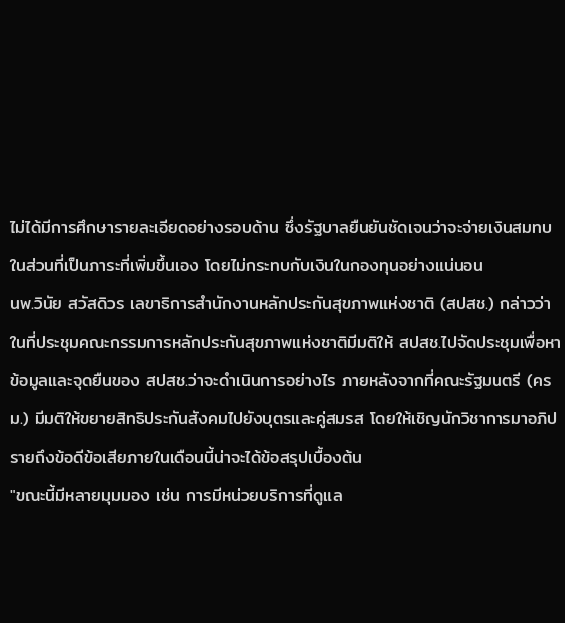ไม่ได้มีการศึกษารายละเอียดอย่างรอบด้าน ซึ่งรัฐบาลยืนยันชัดเจนว่าจะจ่ายเงินสมทบในส่วนที่เป็นภาระที่เพิ่มขึ้นเอง โดยไม่กระทบกับเงินในกองทุนอย่างแน่นอน
นพ.วินัย สวัสดิวร เลขาธิการสำนักงานหลักประกันสุขภาพแห่งชาติ (สปสช.) กล่าวว่า ในที่ประชุมคณะกรรมการหลักประกันสุขภาพแห่งชาติมีมติให้ สปสช.ไปจัดประชุมเพื่อหาข้อมูลและจุดยืนของ สปสช.ว่าจะดำเนินการอย่างไร ภายหลังจากที่คณะรัฐมนตรี (ครม.) มีมติให้ขยายสิทธิประกันสังคมไปยังบุตรและคู่สมรส โดยให้เชิญนักวิชาการมาอภิปรายถึงข้อดีข้อเสียภายในเดือนนี้น่าจะได้ข้อสรุปเบื้องต้น
"ขณะนี้มีหลายมุมมอง เช่น การมีหน่วยบริการที่ดูแล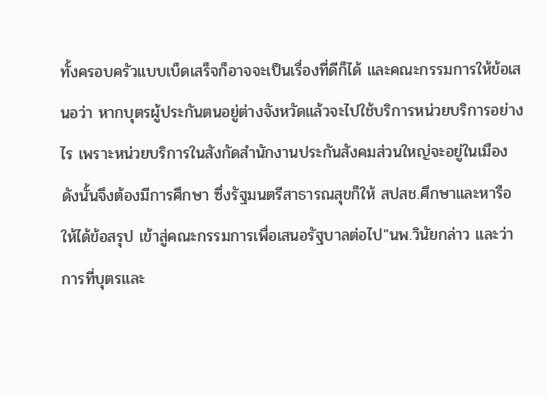ทั้งครอบครัวแบบเบ็ดเสร็จก็อาจจะเป็นเรื่องที่ดีก็ได้ และคณะกรรมการให้ข้อเสนอว่า หากบุตรผู้ประกันตนอยู่ต่างจังหวัดแล้วจะไปใช้บริการหน่วยบริการอย่างไร เพราะหน่วยบริการในสังกัดสำนักงานประกันสังคมส่วนใหญ่จะอยู่ในเมือง ดังนั้นจึงต้องมีการศึกษา ซึ่งรัฐมนตรีสาธารณสุขก็ให้ สปสช.ศึกษาและหารือให้ได้ข้อสรุป เข้าสู่คณะกรรมการเพื่อเสนอรัฐบาลต่อไป"นพ.วินัยกล่าว และว่า การที่บุตรและ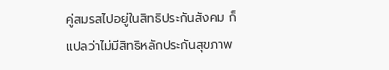คู่สมรสไปอยู่ในสิทธิประกันสังคม ก็แปลว่าไม่มีสิทธิหลักประกันสุขภาพ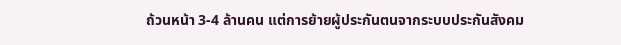ถ้วนหน้า 3-4 ล้านคน แต่การย้ายผู้ประกันตนจากระบบประกันสังคม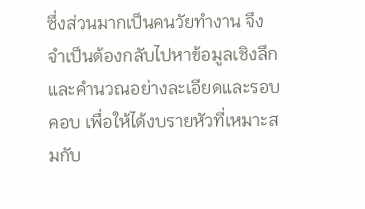ซึ่งส่วนมากเป็นคนวัยทำงาน จึงจำเป็นต้องกลับไปหาข้อมูลเชิงลึกและคำนวณอย่างละเอียดและรอบคอบ เพื่อให้ได้งบรายหัวที่เหมาะสมกับ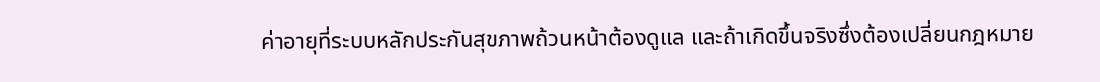ค่าอายุที่ระบบหลักประกันสุขภาพถ้วนหน้าต้องดูแล และถ้าเกิดขึ้นจริงซึ่งต้องเปลี่ยนกฎหมาย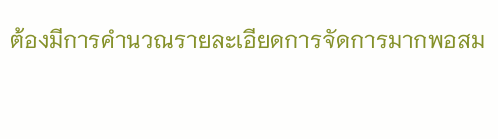ต้องมีการคำนวณรายละเอียดการจัดการมากพอสม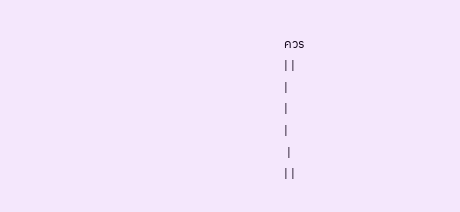ควร
| |
|
|
|
 |
| |